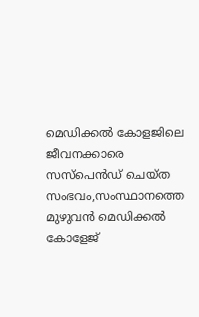മെഡിക്കല്‍ കോളജിലെ ജീവനക്കാരെ സസ്പെന്‍ഡ് ചെയ്ത സംഭവം,സംസ്ഥാനത്തെ മുഴുവന്‍ മെഡിക്കല്‍ കോളേജ്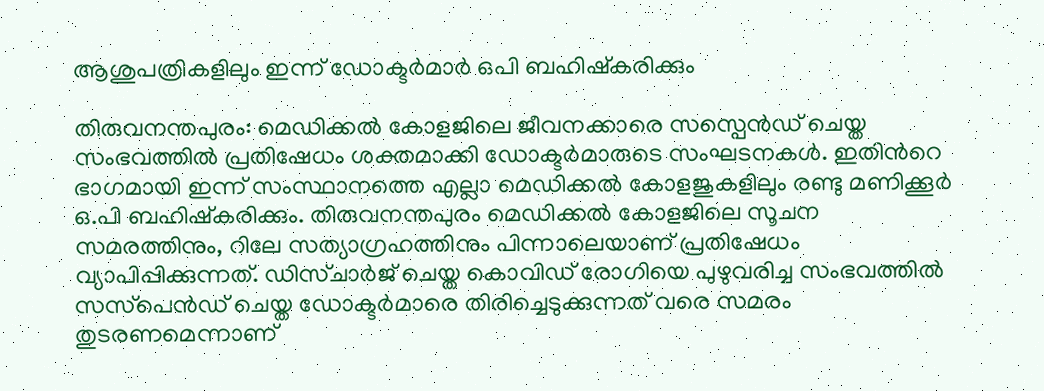ആശുപത്രികളിലും ഇന്ന് ഡോക്ടര്‍മാര്‍ ഒപി ബഹിഷ്കരിക്കും

തിരുവനന്തപുരം: മെഡിക്കല്‍ കോളജിലെ ജീവനക്കാരെ സസ്പെന്‍ഡ് ചെയ്ത സംഭവത്തില്‍ പ്രതിഷേധം ശക്തമാക്കി ഡോക്ടര്‍മാരുടെ സംഘടനകള്‍. ഇതിന്‍റെ ഭാഗമായി ഇന്ന് സംസ്ഥാനത്തെ എല്ലാ മെഡിക്കല്‍ കോളജുകളിലും രണ്ടു മണിക്കൂര്‍ ഒ.പി ബഹിഷ്‌കരിക്കും. തിരുവനന്തപുരം മെഡിക്കല്‍ കോളജിലെ സൂചന സമരത്തിനും, റിലേ സത്യാഗ്രഹത്തിനും പിന്നാലെയാണ് പ്രതിഷേധം വ്യാപിപ്പിക്കുന്നത്. ഡിസ്ചാര്‍ജ് ചെയ്ത കൊവിഡ് രോഗിയെ പുഴുവരിച്ച സംഭവത്തില്‍ സസ്‌പെന്‍ഡ് ചെയ്ത ഡോക്ടര്‍മാരെ തിരിച്ചെടുക്കുന്നത് വരെ സമരം തുടരണമെന്നാണ്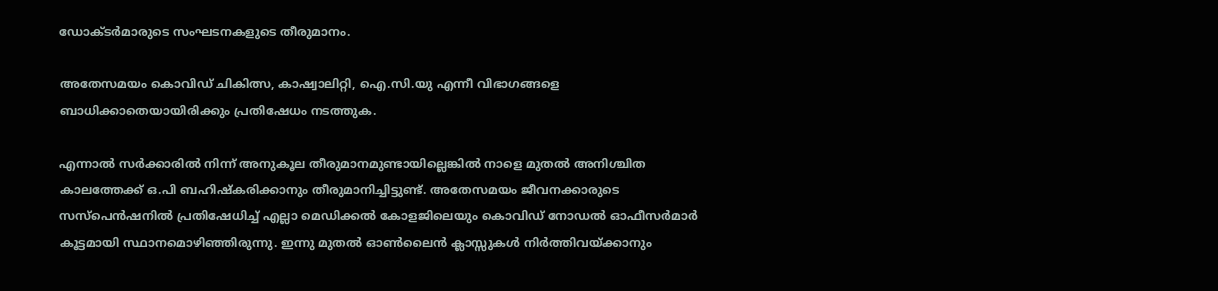ഡോക്ടര്‍മാരുടെ സംഘടനകളുടെ തീരുമാനം.

അതേസമയം കൊവിഡ് ചികിത്സ, കാഷ്വാലിറ്റി, ഐ.സി.യു എന്നീ വിഭാഗങ്ങളെ ബാധിക്കാതെയായിരിക്കും പ്രതിഷേധം നടത്തുക.

എന്നാല്‍ സര്‍ക്കാരില്‍ നിന്ന് അനുകൂല തീരുമാനമുണ്ടായില്ലെങ്കില്‍ നാളെ മുതല്‍ അനിശ്ചിത കാലത്തേക്ക് ഒ.പി ബഹിഷ്‌കരിക്കാനും തീരുമാനിച്ചിട്ടുണ്ട്. അതേസമയം ജീവനക്കാരുടെ സസ്പെന്‍ഷനില്‍ പ്രതിഷേധിച്ച്‌ എല്ലാ മെഡിക്കല്‍ കോളജിലെയും കൊവിഡ് നോഡല്‍ ഓഫീസര്‍മാര്‍ കൂട്ടമായി സ്ഥാനമൊഴിഞ്ഞിരുന്നു. ഇന്നു മുതല്‍ ഓണ്‍ലൈന്‍ ക്ലാസ്സുകള്‍ നിര്‍ത്തിവയ്ക്കാനും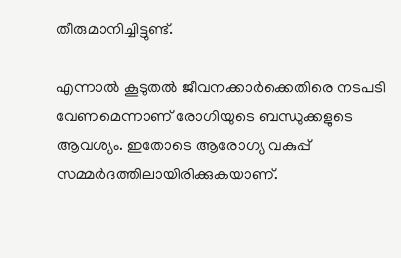തീരുമാനിച്ചിട്ടുണ്ട്.

എന്നാല്‍ കൂടുതല്‍ ജീവനക്കാര്‍ക്കെതിരെ നടപടി വേണമെന്നാണ് രോഗിയുടെ ബന്ധുക്കളുടെ ആവശ്യം. ഇതോടെ ആരോഗ്യ വകുപ്പ് സമ്മര്‍ദത്തിലായിരിക്കുകയാണ്.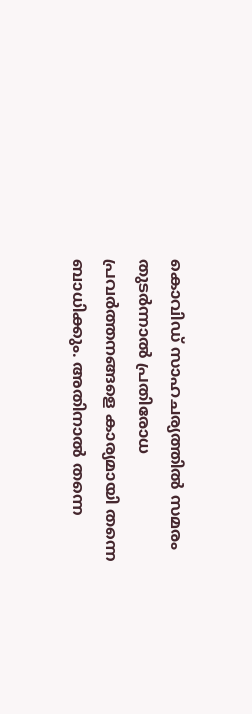കൊവിഡ് സാഹചര്യത്തില്‍ സമരം തുടര്‍ന്നാല്‍ പ്രതിരോധ പ്രവര്‍ത്തനങ്ങളെ കാര്യമായി തന്നെ ബാധിക്കും. അതിനാല്‍ തന്നെ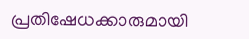പ്രതിഷേധക്കാരുമായി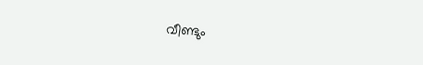വീണ്ടും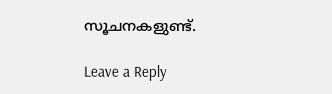സൂചനകളുണ്ട്.

Leave a Reply